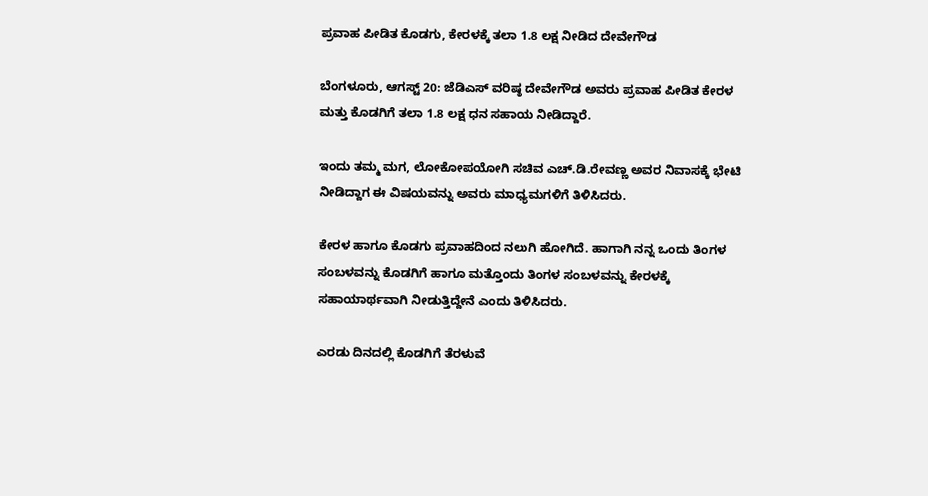ಪ್ರವಾಹ ಪೀಡಿತ ಕೊಡಗು, ಕೇರಳಕ್ಕೆ ತಲಾ 1.8 ಲಕ್ಷ ನೀಡಿದ ದೇವೇಗೌಡ

ಬೆಂಗಳೂರು, ಆಗಸ್ಟ್ 20: ಜೆಡಿಎಸ್ ವರಿಷ್ಠ ದೇವೇಗೌಡ ಅವರು ಪ್ರವಾಹ ಪೀಡಿತ ಕೇರಳ ಮತ್ತು ಕೊಡಗಿಗೆ ತಲಾ 1.8 ಲಕ್ಷ ಧನ ಸಹಾಯ ನೀಡಿದ್ದಾರೆ.

ಇಂದು ತಮ್ಮ ಮಗ, ಲೋಕೋಪಯೋಗಿ ಸಚಿವ ಎಚ್.ಡಿ.ರೇವಣ್ಣ ಅವರ ನಿವಾಸಕ್ಕೆ ಭೇಟಿ ನೀಡಿದ್ದಾಗ ಈ ವಿಷಯವನ್ನು ಅವರು ಮಾಧ್ಯಮಗಳಿಗೆ ತಿಳಿಸಿದರು.

ಕೇರಳ ಹಾಗೂ ಕೊಡಗು ಪ್ರವಾಹದಿಂದ ನಲುಗಿ ಹೋಗಿದೆ. ಹಾಗಾಗಿ ನನ್ನ ಒಂದು ತಿಂಗಳ ಸಂಬಳವನ್ನು ಕೊಡಗಿಗೆ ಹಾಗೂ ಮತ್ತೊಂದು ತಿಂಗಳ ಸಂಬಳವನ್ನು ಕೇರಳಕ್ಕೆ ಸಹಾಯಾರ್ಥವಾಗಿ ನೀಡುತ್ತಿದ್ದೇನೆ ಎಂದು ತಿಳಿಸಿದರು.

ಎರಡು ದಿನದಲ್ಲಿ ಕೊಡಗಿಗೆ ತೆರಳುವೆ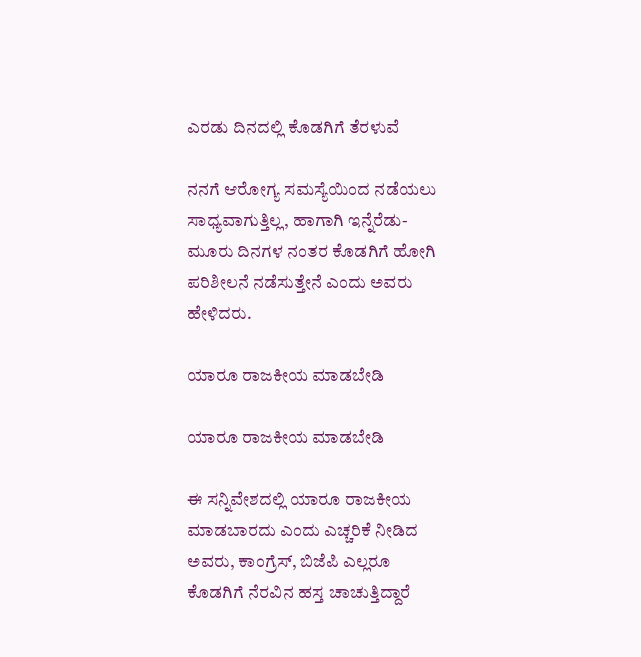ಎರಡು ದಿನದಲ್ಲಿ ಕೊಡಗಿಗೆ ತೆರಳುವೆ

ನನಗೆ ಆರೋಗ್ಯ ಸಮಸ್ಯೆಯಿಂದ ನಡೆಯಲು ಸಾಧ್ಯವಾಗುತ್ತಿಲ್ಲ, ಹಾಗಾಗಿ ಇನ್ನೆರೆಡು-ಮೂರು ದಿನಗಳ ನಂತರ ಕೊಡಗಿಗೆ ಹೋಗಿ ಪರಿಶೀಲನೆ ನಡೆಸುತ್ತೇನೆ ಎಂದು ಅವರು ಹೇಳಿದರು.

ಯಾರೂ ರಾಜಕೀಯ ಮಾಡಬೇಡಿ

ಯಾರೂ ರಾಜಕೀಯ ಮಾಡಬೇಡಿ

ಈ ಸನ್ನಿವೇಶದಲ್ಲಿ ಯಾರೂ ರಾಜಕೀಯ ಮಾಡಬಾರದು ಎಂದು ಎಚ್ಚರಿಕೆ ನೀಡಿದ ಅವರು, ಕಾಂಗ್ರೆಸ್, ಬಿಜೆಪಿ ಎಲ್ಲರೂ ಕೊಡಗಿಗೆ ನೆರವಿನ ಹಸ್ತ ಚಾಚುತ್ತಿದ್ದಾರೆ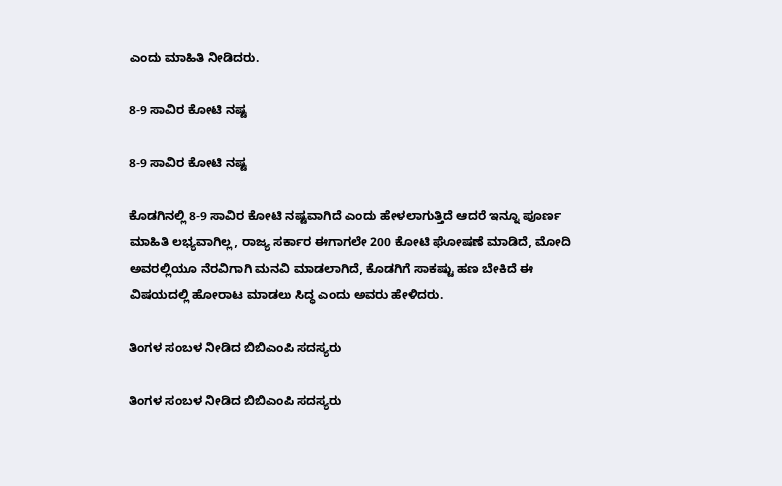ಎಂದು ಮಾಹಿತಿ ನೀಡಿದರು.

8-9 ಸಾವಿರ ಕೋಟಿ ನಷ್ಟ

8-9 ಸಾವಿರ ಕೋಟಿ ನಷ್ಟ

ಕೊಡಗಿನಲ್ಲಿ 8-9 ಸಾವಿರ ಕೋಟಿ ನಷ್ಟವಾಗಿದೆ ಎಂದು ಹೇಳಲಾಗುತ್ತಿದೆ ಆದರೆ ಇನ್ನೂ ಪೂರ್ಣ ಮಾಹಿತಿ ಲಭ್ಯವಾಗಿಲ್ಲ, ರಾಜ್ಯ ಸರ್ಕಾರ ಈಗಾಗಲೇ 200 ಕೋಟಿ ಘೋಷಣೆ ಮಾಡಿದೆ, ಮೋದಿ ಅವರಲ್ಲಿಯೂ ನೆರವಿಗಾಗಿ ಮನವಿ ಮಾಡಲಾಗಿದೆ, ಕೊಡಗಿಗೆ ಸಾಕಷ್ಟು ಹಣ ಬೇಕಿದೆ ಈ ವಿಷಯದಲ್ಲಿ ಹೋರಾಟ ಮಾಡಲು ಸಿದ್ಧ ಎಂದು ಅವರು ಹೇಳಿದರು.

ತಿಂಗಳ ಸಂಬಳ ನೀಡಿದ ಬಿಬಿಎಂಪಿ ಸದಸ್ಯರು

ತಿಂಗಳ ಸಂಬಳ ನೀಡಿದ ಬಿಬಿಎಂಪಿ ಸದಸ್ಯರು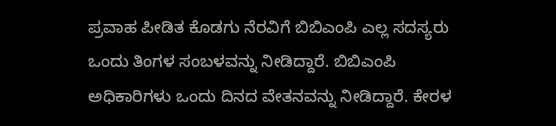ಪ್ರವಾಹ ಪೀಡಿತ ಕೊಡಗು ನೆರವಿಗೆ ಬಿಬಿಎಂಪಿ ಎಲ್ಲ ಸದಸ್ಯರು ಒಂದು ತಿಂಗಳ ಸಂಬಳವನ್ನು ನೀಡಿದ್ದಾರೆ. ಬಿಬಿಎಂಪಿ ಅಧಿಕಾರಿಗಳು ಒಂದು ದಿನದ ವೇತನವನ್ನು ನೀಡಿದ್ದಾರೆ. ಕೇರಳ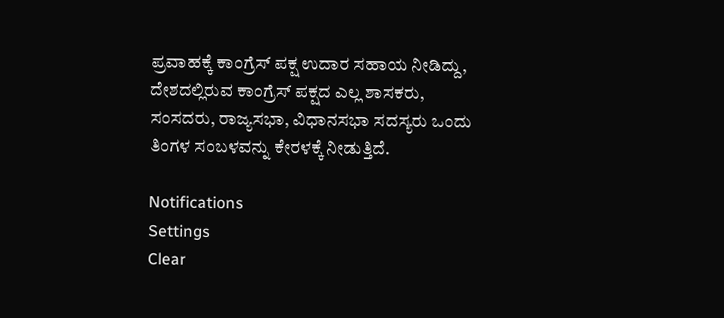ಪ್ರವಾಹಕ್ಕೆ ಕಾಂಗ್ರೆಸ್ ಪಕ್ಷ ಉದಾರ ಸಹಾಯ ನೀಡಿದ್ದು, ದೇಶದಲ್ಲಿರುವ ಕಾಂಗ್ರೆಸ್ ಪಕ್ಷದ ಎಲ್ಲ ಶಾಸಕರು, ಸಂಸದರು, ರಾಜ್ಯಸಭಾ, ವಿಧಾನಸಭಾ ಸದಸ್ಯರು ಒಂದು ತಿಂಗಳ ಸಂಬಳವನ್ನು ಕೇರಳಕ್ಕೆ ನೀಡುತ್ತಿದೆ.

Notifications
Settings
Clear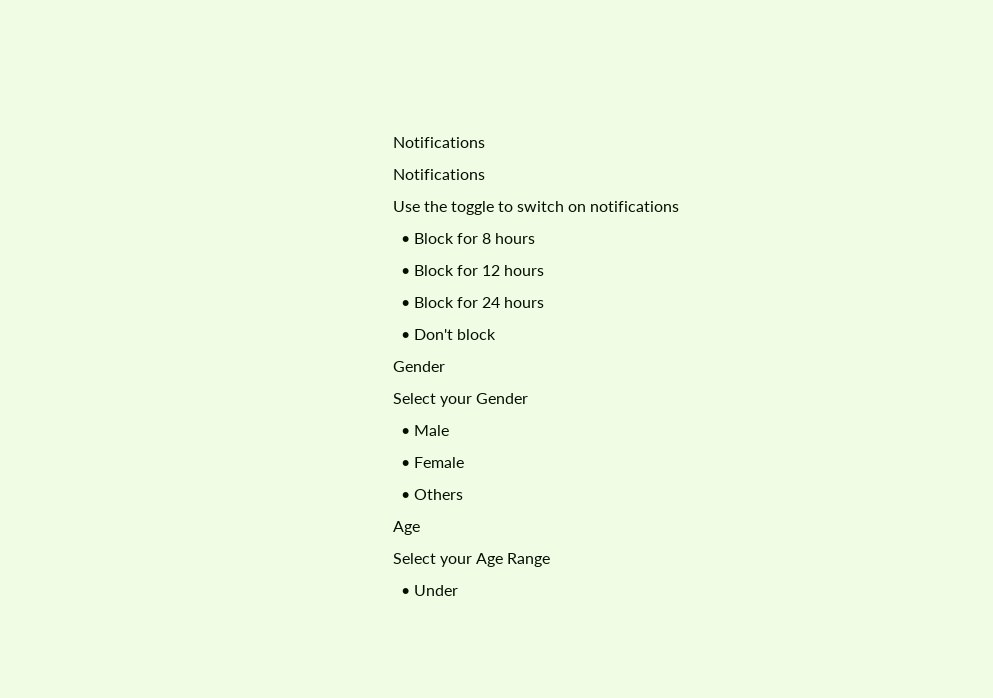Notifications
Notifications
Use the toggle to switch on notifications
  • Block for 8 hours
  • Block for 12 hours
  • Block for 24 hours
  • Don't block
Gender
Select your Gender
  • Male
  • Female
  • Others
Age
Select your Age Range
  • Under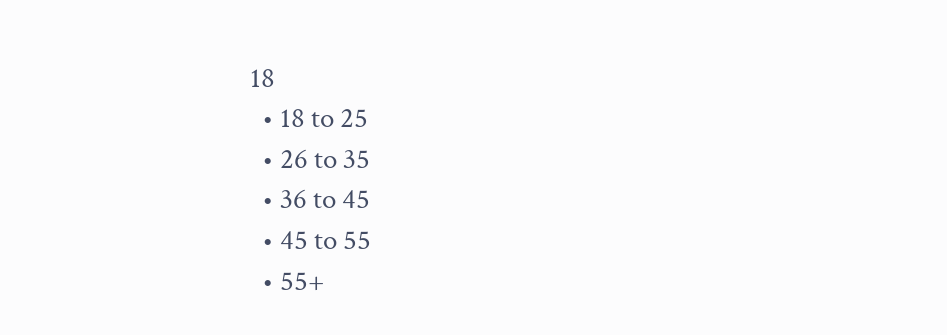18
  • 18 to 25
  • 26 to 35
  • 36 to 45
  • 45 to 55
  • 55+